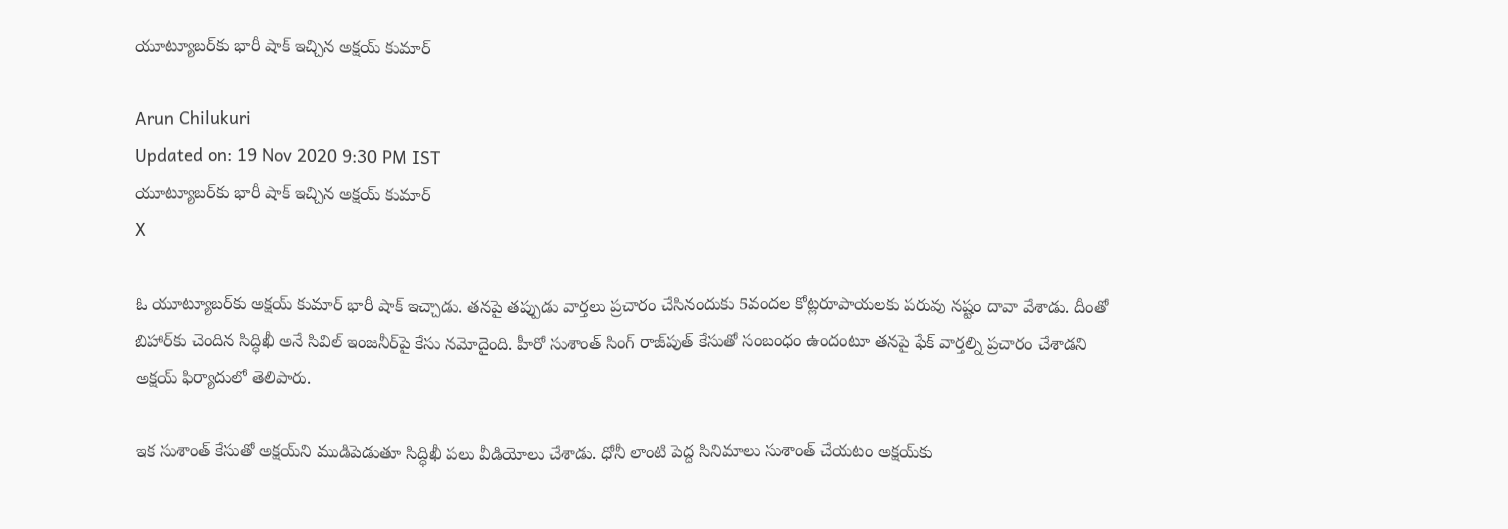యూట్యూబర్‌కు భారీ షాక్ ఇచ్చిన అక్షయ్ కుమార్

Arun Chilukuri
Updated on: 19 Nov 2020 9:30 PM IST
యూట్యూబర్‌కు భారీ షాక్ ఇచ్చిన అక్షయ్ కుమార్
X

ఓ యూట్యూబర్‌కు అక్షయ్ కుమార్ భారీ షాక్ ఇచ్చాడు. తనపై తప్పుడు వార్తలు ప్రచారం చేసినందుకు 5వందల కోట్లరూపాయలకు పరువు నష్టం దావా వేశాడు. దీంతో బిహార్‌కు చెందిన సిద్ధిఖీ అనే సివిల్‌ ఇంజనీర్‌పై కేసు నమోదైంది. హీరో సుశాంత్‌ సింగ్‌ రాజ్‌పుత్‌‌ కేసుతో సంబంధం ఉందంటూ తనపై ఫేక్‌ వార్తల్ని ప్రచారం చేశాడని అక్షయ్‌ ఫిర్యాదులో తెలిపారు.

ఇక సుశాంత్‌ కేసుతో అక్షయ్‌ని ముడిపెడుతూ సిద్ధిఖీ పలు వీడియోలు చేశాడు. ధోనీ లాంటి పెద్ద సినిమాలు సుశాంత్ చేయటం అక్షయ్‌కు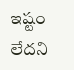ఇష్టం లేదని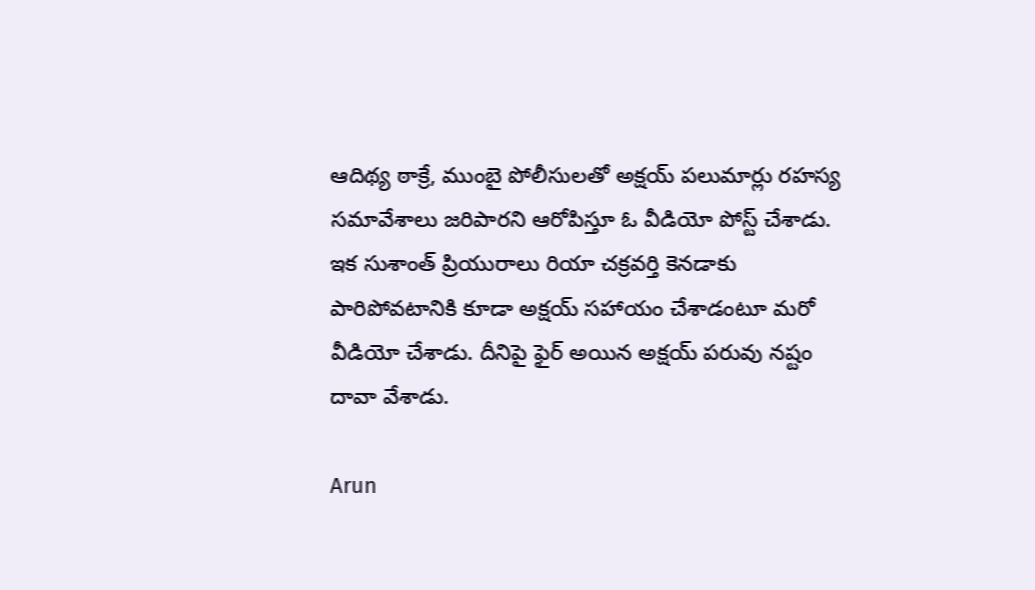ఆదిథ్య ఠాక్రే, ముంబై పోలీసులతో అక్షయ్ పలుమార్లు రహస్య సమావేశాలు జరిపారని ఆరోపిస్తూ ఓ వీడియో పోస్ట్ చేశాడు. ఇక సుశాంత్‌ ప్రియురాలు రియా చక్రవర్తి కెనడాకు పారిపోవటానికి కూడా అక్షయ్‌ సహాయం చేశాడంటూ మరో వీడియో చేశాడు. దీనిపై ఫైర్ అయిన అక్షయ్ పరువు నష్టం దావా వేశాడు.

Arun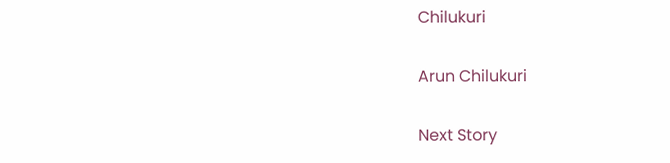Chilukuri

Arun Chilukuri

Next Story